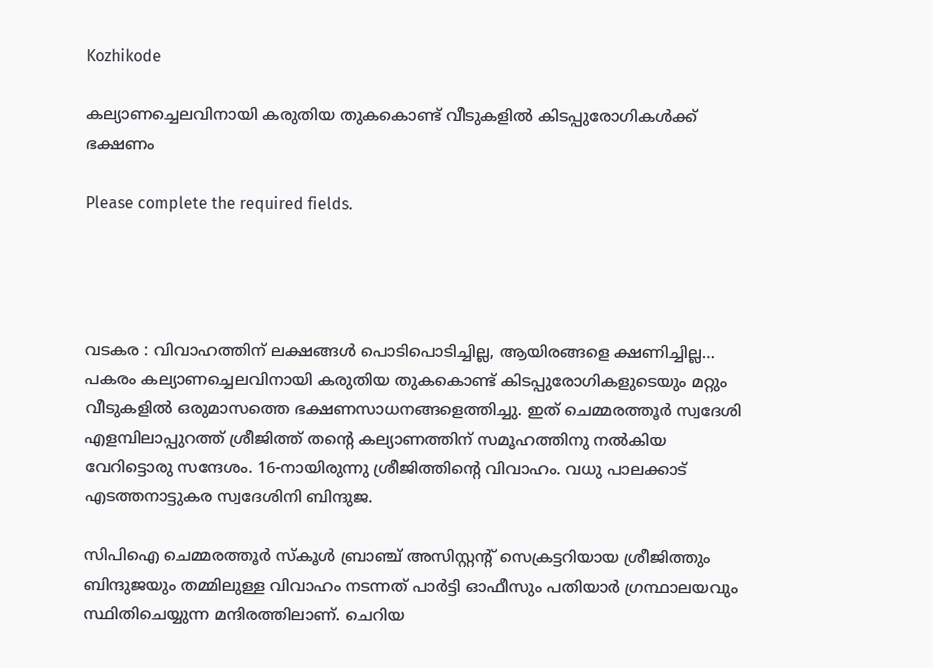Kozhikode

കല്യാണച്ചെലവിനായി കരുതിയ തുകകൊണ്ട് വീടുകളിൽ കിടപ്പുരോഗികൾക്ക് ഭക്ഷണം

Please complete the required fields.




വടകര : വിവാഹത്തിന് ലക്ഷങ്ങൾ പൊടിപൊടിച്ചില്ല, ആയിരങ്ങളെ ക്ഷണിച്ചില്ല… പകരം കല്യാണച്ചെലവിനായി കരുതിയ തുകകൊണ്ട് കിടപ്പുരോഗികളുടെയും മറ്റും വീടുകളിൽ ഒരുമാസത്തെ ഭക്ഷണസാധനങ്ങളെത്തിച്ചു. ഇത് ചെമ്മരത്തൂർ സ്വദേശി എളമ്പിലാപ്പുറത്ത് ശ്രീജിത്ത് തന്റെ കല്യാണത്തിന് സമൂഹത്തിനു നൽകിയ വേറിട്ടൊരു സന്ദേശം. 16-നായിരുന്നു ശ്രീജിത്തിന്റെ വിവാഹം. വധു പാലക്കാട് എടത്തനാട്ടുകര സ്വദേശിനി ബിന്ദുജ.

സിപിഐ ചെമ്മരത്തൂർ സ്കൂൾ ബ്രാഞ്ച് അസിസ്റ്റന്റ് സെക്രട്ടറിയായ ശ്രീജിത്തും ബിന്ദുജയും തമ്മിലുള്ള വിവാഹം നടന്നത് പാർട്ടി ഓഫീസും പതിയാർ ഗ്രന്ഥാലയവും സ്ഥിതിചെയ്യുന്ന മന്ദിരത്തിലാണ്. ചെറിയ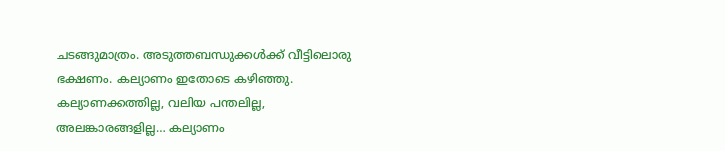ചടങ്ങുമാത്രം. അടുത്തബന്ധുക്കൾക്ക് വീട്ടിലൊരു ഭക്ഷണം. കല്യാണം ഇതോടെ കഴിഞ്ഞു. കല്യാണക്കത്തില്ല, വലിയ പന്തലില്ല, അലങ്കാരങ്ങളില്ല… കല്യാണം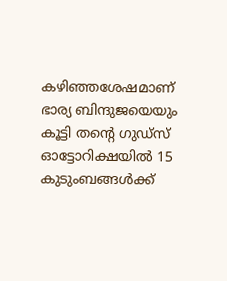കഴിഞ്ഞശേഷമാണ് ഭാര്യ ബിന്ദുജയെയും കൂട്ടി തന്റെ ഗുഡ്‌സ് ഓട്ടോറിക്ഷയിൽ 15 കുടുംബങ്ങൾക്ക്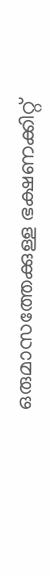ഒരുമാസത്തേക്കുള്ള ഭക്ഷണക്കിറ്റ്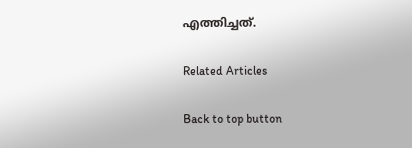എത്തിച്ചത്.

Related Articles

Back to top button